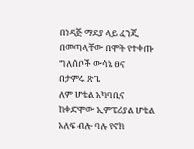በነዳጅ ማደያ ላይ ፈንጂ በመጣላቸው በሞት የተቀጡ ግለሰቦች ውሳኔ ፀና
በታምሩ ጽጌ
ለም ሆቴል አካባቢና ከቀድሞው ኢምፔሪያል ሆቴል አለፍ ብሎ ባሉ የኖክ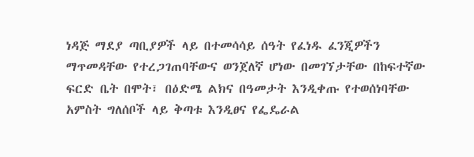ነዳጅ ማደያ ጣቢያዎች ላይ በተመሳሳይ ሰዓት የፈነዱ ፈንጂዎችን ማጥመዳቸው የተረጋገጠባቸውና ወንጀለኛ ሆነው በመገኘታቸው በከፍተኛው ፍርድ ቤት በሞት፣ በዕድሜ ልክና በዓመታት እንዲቀጡ የተወሰነባቸው አምስት ግለሰቦች ላይ ቅጣቱ እንዲፀና የፌዴራል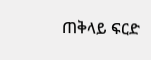ጠቅላይ ፍርድ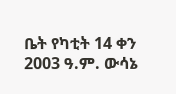ቤት የካቲት 14 ቀን 2003 ዓ.ም. ውሳኔ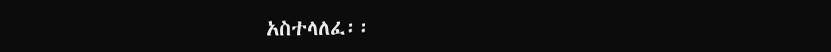አስተላለፈ፡፡